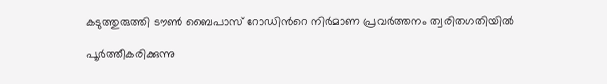കടുത്തുരുത്തി ടൗൺ ബൈപാസ് റോഡിന്‍റെ നിർമാണ പ്രവർത്തനം ത്വരിതഗതിയിൽ

പൂർത്തീകരിക്കുന്നു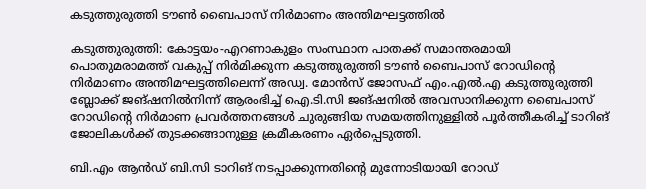കടുത്തുരുത്തി ടൗൺ ബൈപാസ് നിർമാണം അന്തിമഘട്ടത്തിൽ

കടുത്തുരുത്തി: കോട്ടയം-എറണാകുളം സംസ്ഥാന പാതക്ക് സമാന്തരമായി പൊതുമരാമത്ത് വകുപ്പ് നിർമിക്കുന്ന കടുത്തുരുത്തി ടൗൺ ബൈപാസ് റോഡിന്റെ നിർമാണം അന്തിമഘട്ടത്തിലെന്ന് അഡ്വ. മോൻസ് ജോസഫ് എം.എൽ.എ കടുത്തുരുത്തി ബ്ലോക്ക് ജങ്ഷനിൽനിന്ന് ആരംഭിച്ച് ഐ.ടി.സി ജങ്ഷനിൽ അവസാനിക്കുന്ന ബൈപാസ് റോഡിന്‍റെ നിർമാണ പ്രവർത്തനങ്ങൾ ചുരുങ്ങിയ സമയത്തിനുള്ളിൽ പൂർത്തീകരിച്ച് ടാറിങ് ജോലികൾക്ക് തുടക്കങ്ങാനുള്ള ക്രമീകരണം ഏർപ്പെടുത്തി.

ബി.എം ആൻഡ് ബി.സി ടാറിങ് നടപ്പാക്കുന്നതിന്‍റെ മുന്നോടിയായി റോഡ്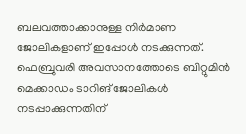ബലവത്താക്കാനുള്ള നിർമാണ ജോലികളാണ് ഇപ്പോൾ നടക്കുന്നത്. ഫെബ്രുവരി അവസാനത്തോടെ ബിറ്റുമിൻ മെക്കാഡം ടാറിങ് ജോലികൾ നടപ്പാക്കുന്നതിന്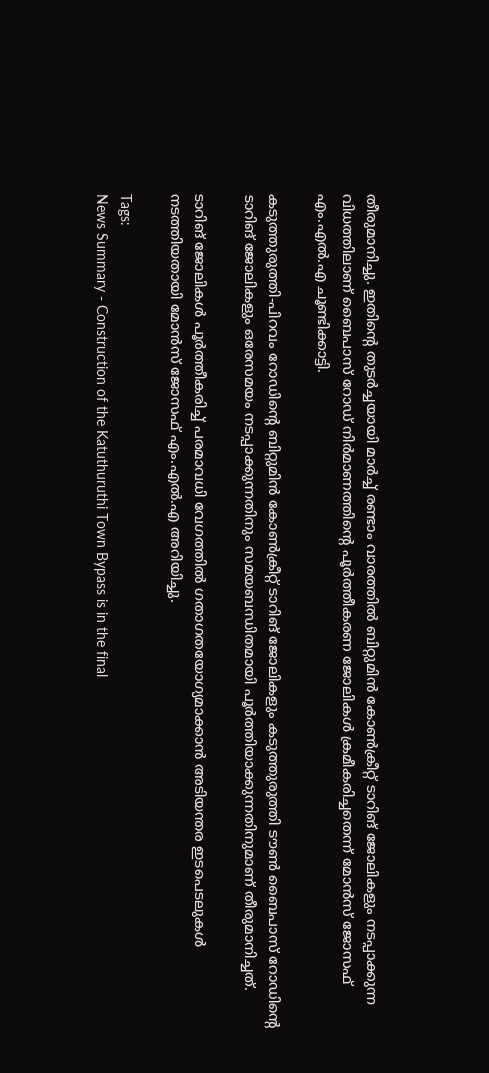തീരുമാനിച്ചു. ഇതിന്‍റെ തുടർച്ചയായി മാർച്ച് രണ്ടാം വാരത്തിൽ ബിറ്റുമിൻ കോൺക്രീറ്റ് ടാറിങ് ജോലികളും നടപ്പാക്കുന്ന വിധത്തിലാണ് ബൈപാസ് റോഡ് നിർമാണത്തിന്റെ പൂർത്തീകരണ ജോലികൾ ക്രമീകരിച്ചതെന്ന് മോൻസ് ജോസഫ് എം.എൽ.എ ചൂണ്ടിക്കാട്ടി.

കടുത്തുരുത്തി-പിറവം റോഡിന്‍റെ ബിറ്റുമിൻ കോൺക്രീറ്റ് ടാറിങ് ജോലികളും കടുത്തുരുത്തി ടൗൺ ബൈപാസ് റോഡിന്‍റെ ടാറിങ് ജോലികളും ഒരേസമയം നടപ്പാക്കുന്നതിനും സമയബന്ധിതമായി പൂർത്തിയാക്കുന്നതിനുമാണ് തീരുമാനിച്ചത്.

ടാറിങ് ജോലികൾ പൂർത്തീകരിച്ച് പരമാവധി വേഗത്തിൽ ഗതാഗതയോഗ്യമാക്കാൻ അടിയന്തര ഇടപെടലുകൾ നടത്തിയതായി മോൻസ് ജോസഫ് എം.എൽ.എ അറിയിച്ചു.

Tags:
News Summary - Construction of the Katuthuruthi Town Bypass is in the final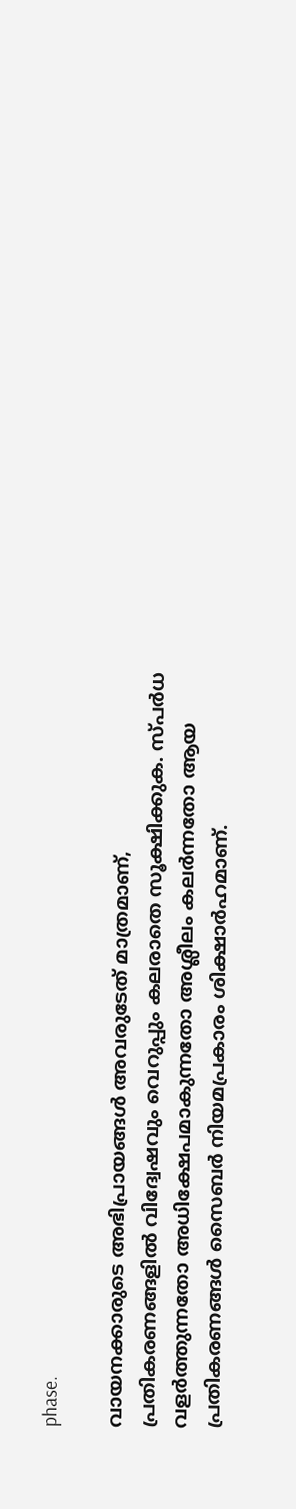phase.

വായനക്കാരുടെ അഭിപ്രായങ്ങള്‍ അവരുടേത് മാത്രമാണ്, പ്രതികരണങ്ങളിൽ വിദ്വേഷവും വെറുപ്പും കലരാതെ സൂക്ഷിക്കുക. സ്പർധ വളർത്തുന്നതോ അധിക്ഷേപമാകുന്നതോ അശ്ലീലം കലർന്നതോ ആയ പ്രതികരണങ്ങൾ സൈബർ നിയമപ്രകാരം ശിക്ഷാർഹമാണ്.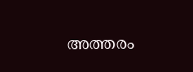അത്തരം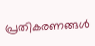പ്രതികരണങ്ങൾ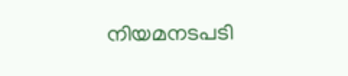നിയമനടപടി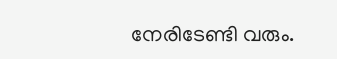നേരിടേണ്ടി വരും.